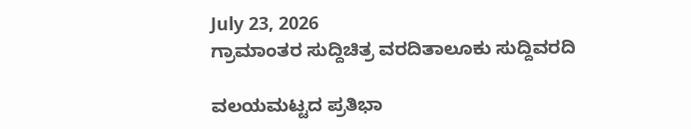July 23, 2026
ಗ್ರಾಮಾಂತರ ಸುದ್ದಿಚಿತ್ರ ವರದಿತಾಲೂಕು ಸುದ್ದಿವರದಿ

ವಲಯಮಟ್ಟದ ಪ್ರತಿಭಾ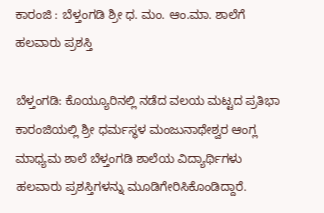ಕಾರಂಜಿ : ಬೆಳ್ತಂಗಡಿ ಶ್ರೀ ಧ. ಮಂ. ಆಂ.ಮಾ. ಶಾಲೆಗೆ ಹಲವಾರು ಪ್ರಶಸ್ತಿ

ಬೆಳ್ತಂಗಡಿ: ಕೊಯ್ಯೂರಿನಲ್ಲಿ ನಡೆದ ವಲಯ ಮಟ್ಟದ ಪ್ರತಿಭಾ ಕಾರಂಜಿಯಲ್ಲಿ ಶ್ರೀ ಧರ್ಮಸ್ಥಳ ಮಂಜುನಾಥೇಶ್ವರ ಆಂಗ್ಲ ಮಾಧ್ಯಮ ಶಾಲೆ ಬೆಳ್ತಂಗಡಿ ಶಾಲೆಯ ವಿದ್ಯಾರ್ಥಿಗಳು ಹಲವಾರು ಪ್ರಶಸ್ತಿಗಳನ್ನು ಮೂಡಿಗೇರಿಸಿಕೊಂಡಿದ್ದಾರೆ.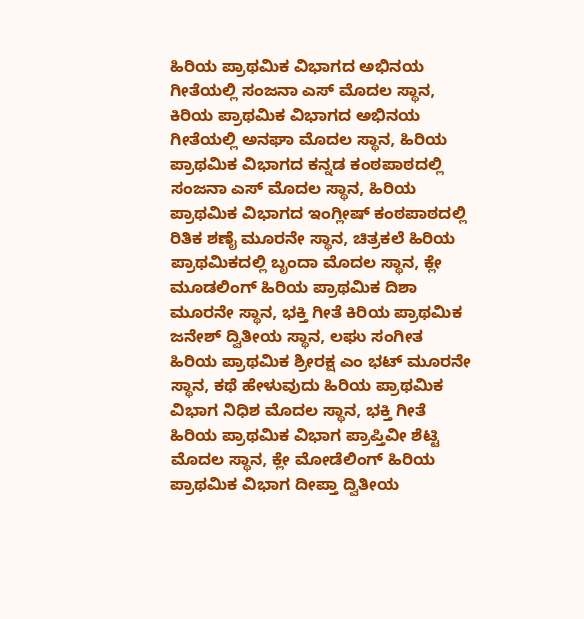ಹಿರಿಯ ಪ್ರಾಥಮಿಕ ವಿಭಾಗದ ಅಭಿನಯ ಗೀತೆಯಲ್ಲಿ ಸಂಜನಾ ಎಸ್ ಮೊದಲ ಸ್ಥಾನ, ಕಿರಿಯ ಪ್ರಾಥಮಿಕ ವಿಭಾಗದ ಅಭಿನಯ ಗೀತೆಯಲ್ಲಿ ಅನಘಾ ಮೊದಲ ಸ್ಥಾನ, ಹಿರಿಯ ಪ್ರಾಥಮಿಕ ವಿಭಾಗದ ಕನ್ನಡ ಕಂಠಪಾಠದಲ್ಲಿ ಸಂಜನಾ ಎಸ್ ಮೊದಲ ಸ್ಥಾನ, ಹಿರಿಯ ಪ್ರಾಥಮಿಕ ವಿಭಾಗದ ಇಂಗ್ಲೀಷ್ ಕಂಠಪಾಠದಲ್ಲಿ ರಿತಿಕ ಶಣೈ ಮೂರನೇ ಸ್ಥಾನ, ಚಿತ್ರಕಲೆ ಹಿರಿಯ ಪ್ರಾಥಮಿಕದಲ್ಲಿ ಬೃಂದಾ ಮೊದಲ ಸ್ಥಾನ, ಕ್ಲೇ ಮೂಡಲಿಂಗ್ ಹಿರಿಯ ಪ್ರಾಥಮಿಕ ದಿಶಾ ಮೂರನೇ ಸ್ಥಾನ, ಭಕ್ತಿ ಗೀತೆ ಕಿರಿಯ ಪ್ರಾಥಮಿಕ ಜನೇಶ್ ದ್ವಿತೀಯ ಸ್ಥಾನ, ಲಘು ಸಂಗೀತ ಹಿರಿಯ ಪ್ರಾಥಮಿಕ ಶ್ರೀರಕ್ಷ ಎಂ ಭಟ್ ಮೂರನೇ ಸ್ಥಾನ, ಕಥೆ ಹೇಳುವುದು ಹಿರಿಯ ಪ್ರಾಥಮಿಕ ವಿಭಾಗ ನಿಧಿಶ ಮೊದಲ ಸ್ಥಾನ, ಭಕ್ತಿ ಗೀತೆ ಹಿರಿಯ ಪ್ರಾಥಮಿಕ ವಿಭಾಗ ಪ್ರಾಪ್ತಿವೀ ಶೆಟ್ಟಿ ಮೊದಲ ಸ್ಥಾನ, ಕ್ಲೇ ಮೋಡೆಲಿಂಗ್ ಹಿರಿಯ ಪ್ರಾಥಮಿಕ ವಿಭಾಗ ದೀಪ್ತಾ ದ್ವಿತೀಯ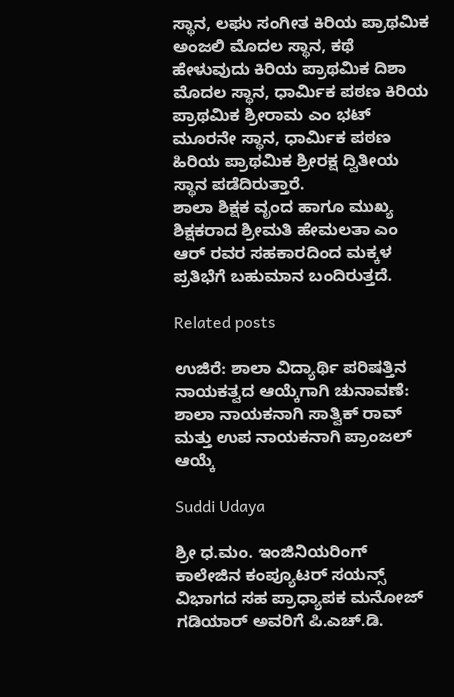ಸ್ಥಾನ, ಲಘು ಸಂಗೀತ ಕಿರಿಯ ಪ್ರಾಥಮಿಕ ಅಂಜಲಿ ಮೊದಲ ಸ್ಥಾನ, ಕಥೆ ಹೇಳುವುದು ಕಿರಿಯ ಪ್ರಾಥಮಿಕ ದಿಶಾ ಮೊದಲ ಸ್ಥಾನ, ಧಾರ್ಮಿಕ ಪಠಣ ಕಿರಿಯ ಪ್ರಾಥಮಿಕ ಶ್ರೀರಾಮ ಎಂ ಭಟ್ ಮೂರನೇ ಸ್ಥಾನ, ಧಾರ್ಮಿಕ ಪಠಣ ಹಿರಿಯ ಪ್ರಾಥಮಿಕ ಶ್ರೀರಕ್ಷ ದ್ವಿತೀಯ ಸ್ಥಾನ ಪಡೆದಿರುತ್ತಾರೆ.
ಶಾಲಾ ಶಿಕ್ಷಕ ವೃಂದ ಹಾಗೂ ಮುಖ್ಯ ಶಿಕ್ಷಕರಾದ ಶ್ರೀಮತಿ ಹೇಮಲತಾ ಎಂ ಆರ್ ರವರ ಸಹಕಾರದಿಂದ ಮಕ್ಕಳ ಪ್ರತಿಭೆಗೆ ಬಹುಮಾನ ಬಂದಿರುತ್ತದೆ.

Related posts

ಉಜಿರೆ: ಶಾಲಾ ವಿದ್ಯಾರ್ಥಿ ಪರಿಷತ್ತಿನ ನಾಯಕತ್ವದ ಆಯ್ಕೆಗಾಗಿ ಚುನಾವಣೆ: ಶಾಲಾ ನಾಯಕನಾಗಿ ಸಾತ್ವಿಕ್ ರಾವ್ ಮತ್ತು ಉಪ ನಾಯಕನಾಗಿ ಪ್ರಾಂಜಲ್ ಆಯ್ಕೆ

Suddi Udaya

ಶ್ರೀ ಧ.ಮಂ. ಇಂಜಿನಿಯರಿಂಗ್ ಕಾಲೇಜಿನ ಕಂಪ್ಯೂಟರ್ ಸಯನ್ಸ್ ವಿಭಾಗದ ಸಹ ಪ್ರಾಧ್ಯಾಪಕ ಮನೋಜ್ ಗಡಿಯಾರ್ ಅವರಿಗೆ ಪಿ.ಎಚ್.ಡಿ.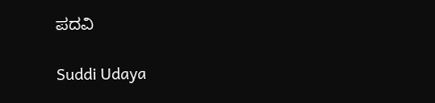ಪದವಿ

Suddi Udaya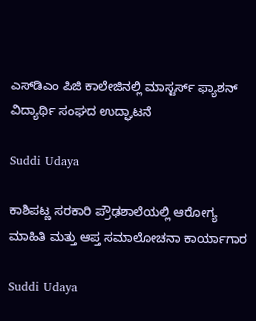ಎಸ್‌ಡಿಎಂ ಪಿಜಿ ಕಾಲೇಜಿನಲ್ಲಿ ಮಾಸ್ಟರ್ಸ್ ಫ್ಯಾಶನ್ ವಿದ್ಯಾರ್ಥಿ ಸಂಘದ ಉದ್ಘಾಟನೆ

Suddi Udaya

ಕಾಶಿಪಟ್ಣ ಸರಕಾರಿ ಪ್ರೌಢಶಾಲೆಯಲ್ಲಿ ಆರೋಗ್ಯ ಮಾಹಿತಿ ಮತ್ತು ಆಪ್ತ ಸಮಾಲೋಚನಾ ಕಾರ್ಯಾಗಾರ

Suddi Udaya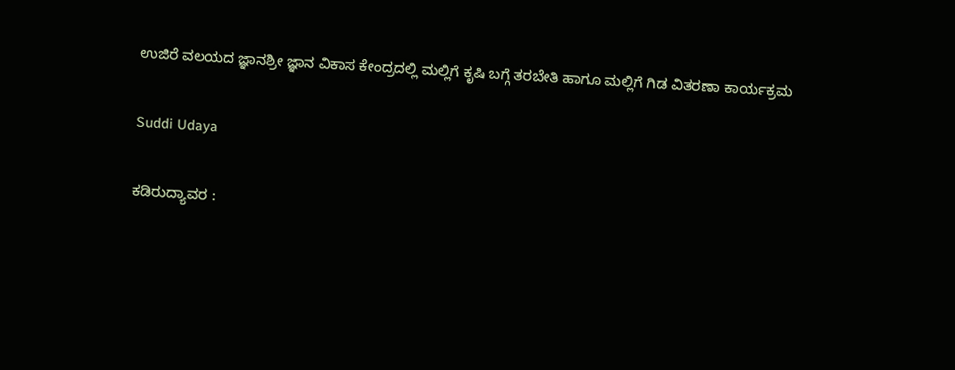ಉಜಿರೆ ವಲಯದ ಜ್ಞಾನಶ್ರೀ ಜ್ಞಾನ ವಿಕಾಸ ಕೇಂದ್ರದಲ್ಲಿ ಮಲ್ಲಿಗೆ ಕೃಷಿ ಬಗ್ಗೆ ತರಬೇತಿ ಹಾಗೂ ಮಲ್ಲಿಗೆ ಗಿಡ ವಿತರಣಾ ಕಾರ್ಯಕ್ರಮ

Suddi Udaya

ಕಡಿರುದ್ಯಾವರ :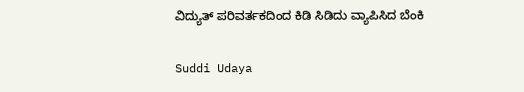ವಿದ್ಯುತ್ ಪರಿವರ್ತಕದಿಂದ ಕಿಡಿ ಸಿಡಿದು ವ್ಯಾಪಿಸಿದ ಬೆಂಕಿ

Suddi Udaya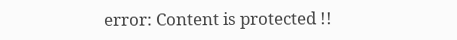error: Content is protected !!